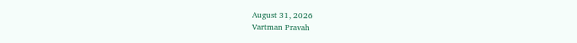August 31, 2026
Vartman Pravah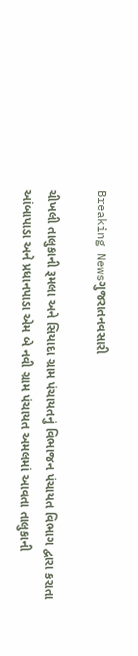Breaking Newsગુજરાતનવસારી

ચીખલી તાલુકાની રૂમલા અને સિયાદા ગ્રામ પંચાયતનું વિભાજન પંચાયત વિભાગ દ્વારા કરાતા આંબાપાડા અને પ્રધાનપાડા એમ બે નવી ગ્રામ પંચાયત અમલમાં આવતા તાલુકાની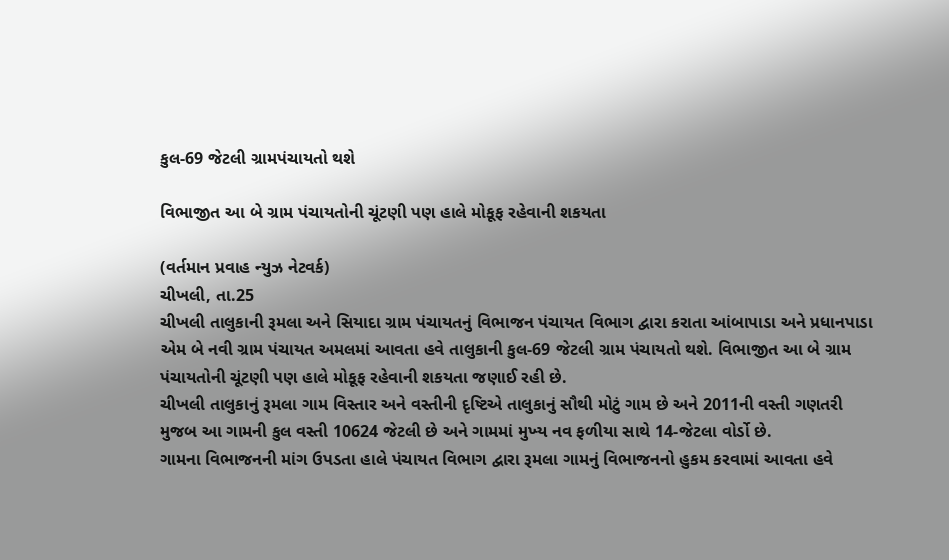કુલ-69 જેટલી ગ્રામપંચાયતો થશે

વિભાજીત આ બે ગ્રામ પંચાયતોની ચૂંટણી પણ હાલે મોકૂફ રહેવાની શકયતા

(વર્તમાન પ્રવાહ ન્‍યુઝ નેટવર્ક)
ચીખલી, તા.25
ચીખલી તાલુકાની રૂમલા અને સિયાદા ગ્રામ પંચાયતનું વિભાજન પંચાયત વિભાગ દ્વારા કરાતા આંબાપાડા અને પ્રધાનપાડા એમ બે નવી ગ્રામ પંચાયત અમલમાં આવતા હવે તાલુકાની કુલ-69 જેટલી ગ્રામ પંચાયતો થશે. વિભાજીત આ બે ગ્રામ પંચાયતોની ચૂંટણી પણ હાલે મોકૂફ રહેવાની શકયતા જણાઈ રહી છે.
ચીખલી તાલુકાનું રૂમલા ગામ વિસ્‍તાર અને વસ્‍તીની દૃષ્ટિએ તાલુકાનું સૌથી મોટું ગામ છે અને 2011ની વસ્‍તી ગણતરી મુજબ આ ગામની કુલ વસ્‍તી 10624 જેટલી છે અને ગામમાં મુખ્‍ય નવ ફળીયા સાથે 14-જેટલા વોર્ડો છે.
ગામના વિભાજનની માંગ ઉપડતા હાલે પંચાયત વિભાગ દ્વારા રૂમલા ગામનું વિભાજનનો હુકમ કરવામાં આવતા હવે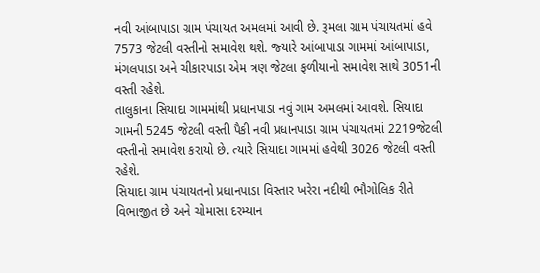નવી આંબાપાડા ગ્રામ પંચાયત અમલમાં આવી છે. રૂમલા ગ્રામ પંચાયતમાં હવે 7573 જેટલી વસ્‍તીનો સમાવેશ થશે. જ્‍યારે આંબાપાડા ગામમાં આંબાપાડા, મંગલપાડા અને ચીકારપાડા એમ ત્રણ જેટલા ફળીયાનો સમાવેશ સાથે 3051ની વસ્‍તી રહેશે.
તાલુકાના સિયાદા ગામમાંથી પ્રધાનપાડા નવું ગામ અમલમાં આવશે. સિયાદા ગામની 5245 જેટલી વસ્‍તી પૈકી નવી પ્રધાનપાડા ગ્રામ પંચાયતમાં 2219જેટલી વસ્‍તીનો સમાવેશ કરાયો છે. ત્‍યારે સિયાદા ગામમાં હવેથી 3026 જેટલી વસ્‍તી રહેશે.
સિયાદા ગ્રામ પંચાયતનો પ્રધાનપાડા વિસ્‍તાર ખરેરા નદીથી ભૌગોલિક રીતે વિભાજીત છે અને ચોમાસા દરમ્‍યાન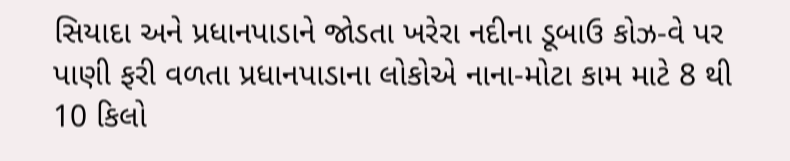સિયાદા અને પ્રધાનપાડાને જોડતા ખરેરા નદીના ડૂબાઉ કોઝ-વે પર પાણી ફરી વળતા પ્રધાનપાડાના લોકોએ નાના-મોટા કામ માટે 8 થી 10 કિલો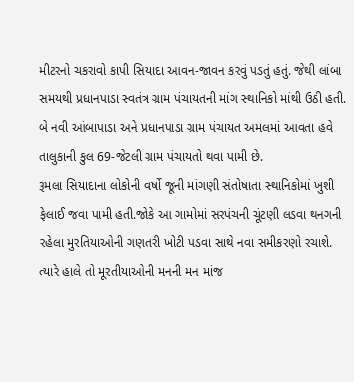મીટરનો ચકરાવો કાપી સિયાદા આવન-જાવન કરવું પડતું હતું. જેથી લાંબા સમયથી પ્રધાનપાડા સ્‍વતંત્ર ગ્રામ પંચાયતની માંગ સ્‍થાનિકો માંથી ઉઠી હતી.
બે નવી આંબાપાડા અને પ્રધાનપાડા ગ્રામ પંચાયત અમલમાં આવતા હવે તાલુકાની કુલ 69-જેટલી ગ્રામ પંચાયતો થવા પામી છે.
રૂમલા સિયાદાના લોકોની વર્ષો જૂની માંગણી સંતોષાતા સ્‍થાનિકોમાં ખુશી ફેલાઈ જવા પામી હતી.જોકે આ ગામોમાં સરપંચની ચૂંટણી લડવા થનગની રહેલા મુરતિયાઓની ગણતરી ખોટી પડવા સાથે નવા સમીકરણો રચાશે. ત્‍યારે હાલે તો મૂરતીયાઓની મનની મન માંજ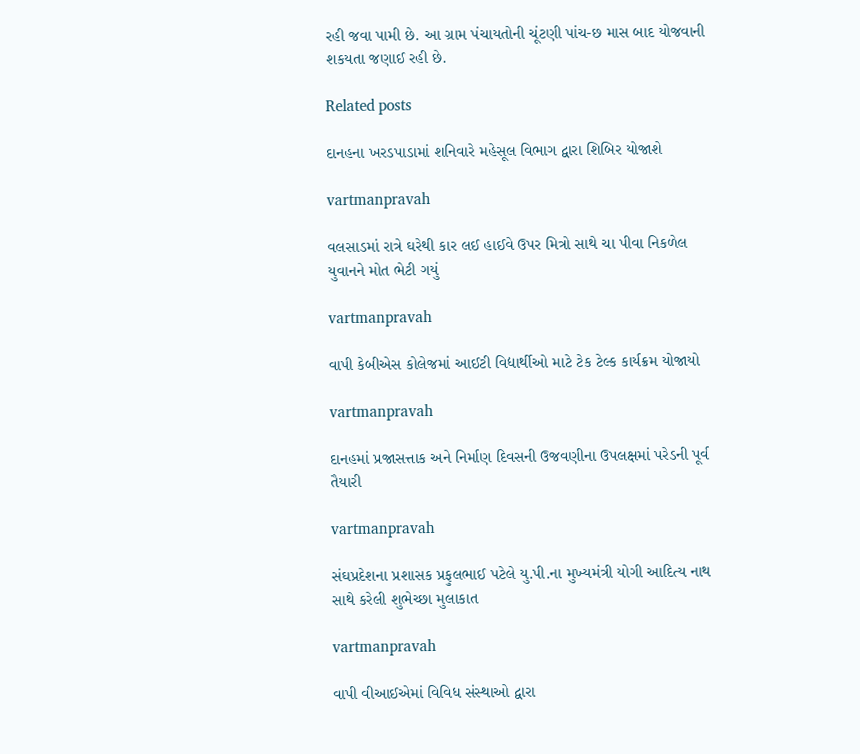રહી જવા પામી છે. આ ગ્રામ પંચાયતોની ચૂંટણી પાંચ-છ માસ બાદ યોજવાની શકયતા જણાઈ રહી છે.

Related posts

દાનહના ખરડપાડામાં શનિવારે મહેસૂલ વિભાગ દ્વારા શિબિર યોજાશે

vartmanpravah

વલસાડમાં રાત્રે ઘરેથી કાર લઈ હાઈવે ઉપર મિત્રો સાથે ચા પીવા નિકળેલ યુવાનને મોત ભેટી ગયું

vartmanpravah

વાપી કેબીએસ કોલેજમાં આઈટી વિદ્યાર્થીઓ માટે ટેક ટેલ્‍ક કાર્યક્રમ યોજાયો

vartmanpravah

દાનહમાં પ્રજાસત્તાક અને નિર્માણ દિવસની ઉજવણીના ઉપલક્ષમાં પરેડની પૂર્વ તૈયારી

vartmanpravah

સંઘપ્રદેશના પ્રશાસક પ્રફુલભાઈ પટેલે યુ.પી.ના મુખ્‍યમંત્રી યોગી આદિત્‍ય નાથ સાથે કરેલી શુભેચ્‍છા મુલાકાત

vartmanpravah

વાપી વીઆઈએમાં વિવિધ સંસ્‍થાઓ દ્વારા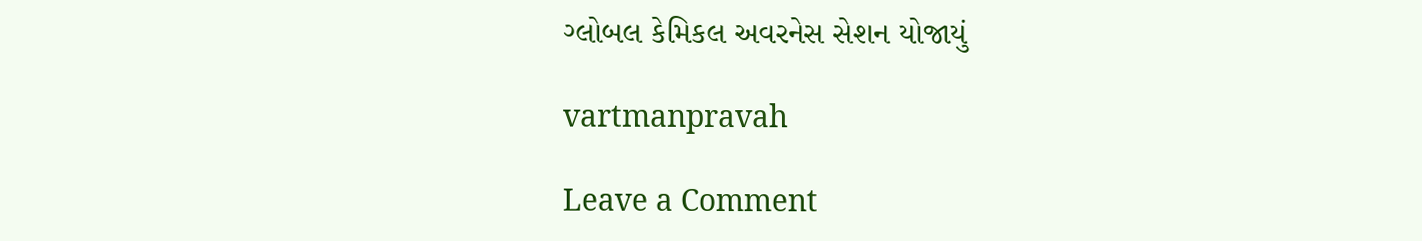ગ્‍લોબલ કેમિકલ અવરનેસ સેશન યોજાયું

vartmanpravah

Leave a Comment